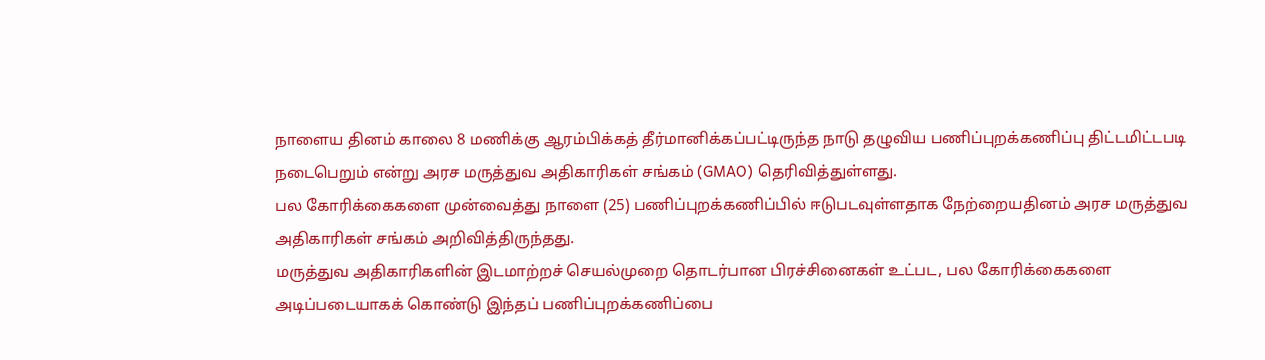நாளைய தினம் காலை 8 மணிக்கு ஆரம்பிக்கத் தீர்மானிக்கப்பட்டிருந்த நாடு தழுவிய பணிப்புறக்கணிப்பு திட்டமிட்டபடி நடைபெறும் என்று அரச மருத்துவ அதிகாரிகள் சங்கம் (GMAO) தெரிவித்துள்ளது.
பல கோரிக்கைகளை முன்வைத்து நாளை (25) பணிப்புறக்கணிப்பில் ஈடுபடவுள்ளதாக நேற்றையதினம் அரச மருத்துவ அதிகாரிகள் சங்கம் அறிவித்திருந்தது.
மருத்துவ அதிகாரிகளின் இடமாற்றச் செயல்முறை தொடர்பான பிரச்சினைகள் உட்பட, பல கோரிக்கைகளை அடிப்படையாகக் கொண்டு இந்தப் பணிப்புறக்கணிப்பை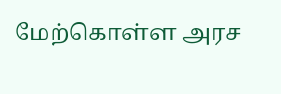மேற்கொள்ள அரச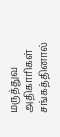மருத்துவ அதிகாரிகள் சங்கத்தினால்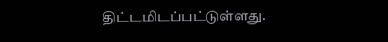திட்டமிடப்பட்டுள்ளது.